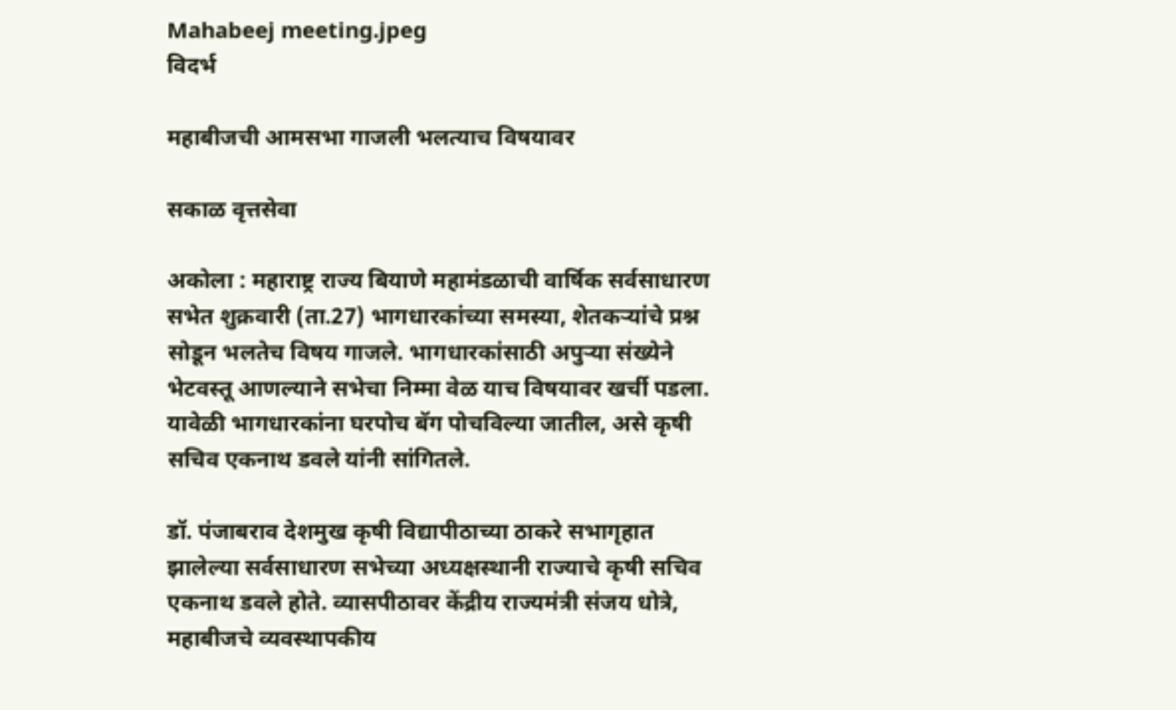Mahabeej meeting.jpeg
विदर्भ

महाबीजची आमसभा गाजली भलत्याच विषयावर

सकाळ वृत्तसेवा

अकोला : महाराष्ट्र राज्य बियाणे महामंडळाची वार्षिक सर्वसाधारण सभेत शुक्रवारी (ता.27) भागधारकांच्या समस्या, शेतकऱ्यांचे प्रश्न सोडून भलतेच विषय गाजले. भागधारकांसाठी अपुऱ्या संख्येने भेटवस्तू आणल्याने सभेचा निम्मा वेळ याच विषयावर खर्ची पडला. यावेळी भागधारकांना घरपोच बॅग पोचविल्या जातील, असे कृषी सचिव एकनाथ डवले यांनी सांगितले.

डॉ. पंजाबराव देशमुख कृषी विद्यापीठाच्या ठाकरे सभागृहात झालेल्या सर्वसाधारण सभेच्या अध्यक्षस्थानी राज्याचे कृषी सचिव एकनाथ डवले होते. व्यासपीठावर केंद्रीय राज्यमंत्री संजय धोत्रे, महाबीजचे व्यवस्थापकीय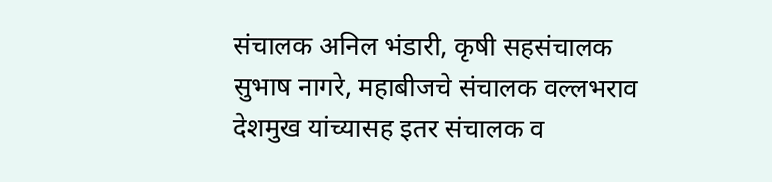संचालक अनिल भंडारी, कृषी सहसंचालक सुभाष नागरे, महाबीजचे संचालक वल्लभराव देशमुख यांच्यासह इतर संचालक व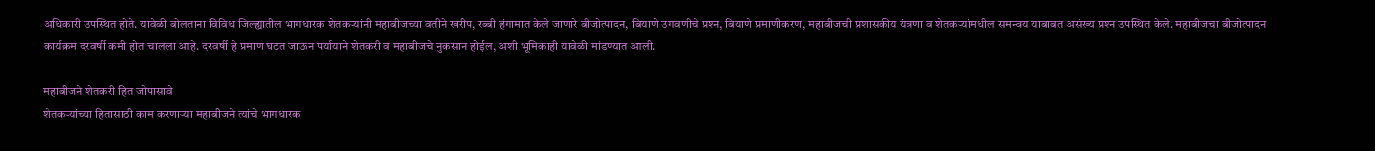अधिकारी उपस्थित होते. यावेळी बोलताना विविध जिल्ह्यातील भागधारक शेतकऱ्यांनी महाबीजच्या वतीने खरीप, रब्बी हंगामात केले जाणारे बीजोत्पादन, बियाणे उगवणीचे प्रश्‍न, बियाणे प्रमाणीकरण, महाबीजची प्रशासकीय यंत्रणा व शेतकऱ्यांमधील समन्वय याबाबत असंख्य प्रश्‍न उपस्थित केले. महाबीजचा बीजोत्पादन कार्यक्रम दरवर्षी कमी होत चालला आहे. दरवर्षी हे प्रमाण घटत जाऊन पर्यायाने शेतकरी व महाबीजचे नुकसान होईल, अशी भूमिकाही यावेळी मांडण्यात आली.

महाबीजने शेतकरी हित जोपासावे
शेतकऱ्यांच्या हितासाठी काम करणाऱ्या महाबीजने त्यांचे भागधारक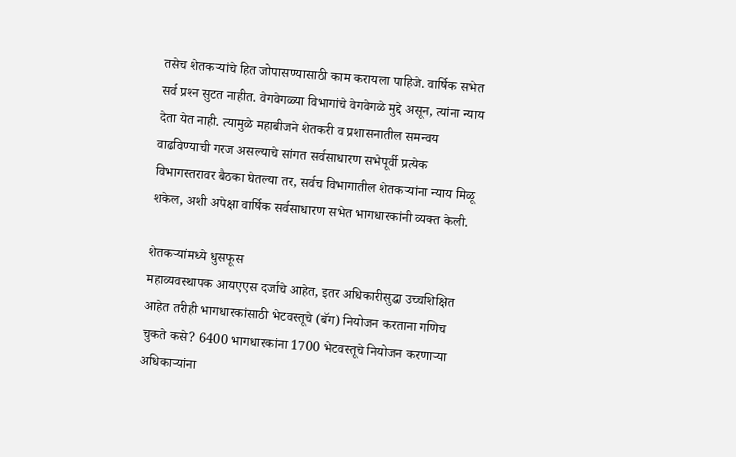तसेच शेतकऱ्यांचे हित जोपासण्यासाठी काम करायला पाहिजे. वार्षिक सभेत सर्व प्रश्‍न सुटत नाहीत. वेगवेगळ्या विभागांचे वेगवेगळे मुद्दे असून, त्यांना न्याय देता येत नाही. त्यामुळे महाबीजने शेतकरी व प्रशासनातील समन्वय वाढविण्याची गरज असल्याचे सांगत सर्वसाधारण सभेपूर्वी प्रत्येक विभागस्तरावर बैठका घेतल्या तर, सर्वच विभागातील शेतकऱ्यांना न्याय मिळू शकेल, अशी अपेक्षा वार्षिक सर्वसाधारण सभेत भागधारकांनी व्यक्त केली.

शेतकऱ्यांमध्ये धुसफूस
महाव्यवस्थापक आयएएस दर्जाचे आहेत, इतर अधिकारीसुद्धा उच्चशिक्षित आहेत तरीही भागधारकांसाठी भेटवस्तूचे (बॅग) नियोजन करताना गणिच चुकते कसे? 6400 भागधारकांना 1700 भेटवस्तूचे नियोजन करणाऱ्या अधिकाऱ्यांना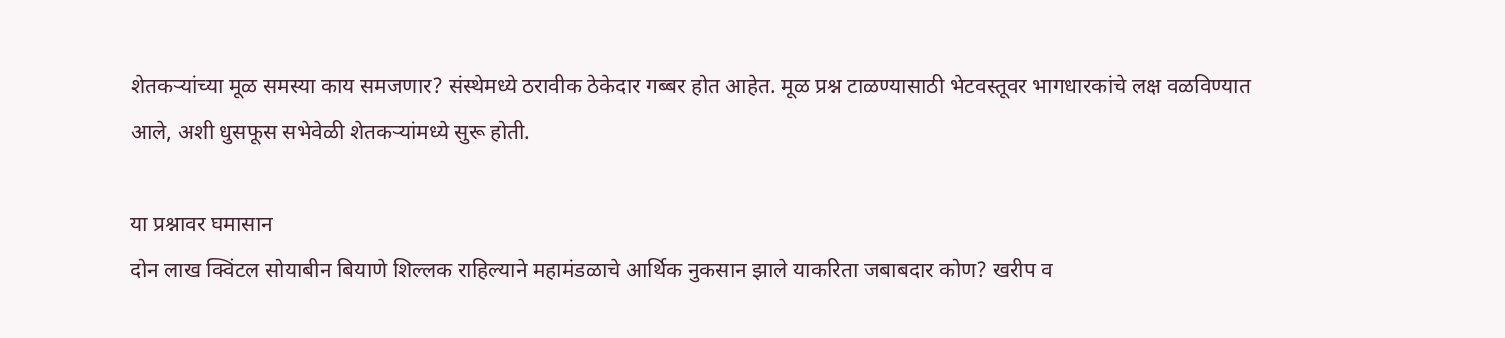शेतकऱ्यांच्या मूळ समस्या काय समजणार? संस्थेमध्ये ठरावीक ठेकेदार गब्बर होत आहेत. मूळ प्रश्न टाळण्यासाठी भेटवस्तूवर भागधारकांचे लक्ष वळविण्यात आले, अशी धुसफूस सभेवेळी शेतकऱ्यांमध्ये सुरू होती.

या प्रश्नावर घमासान
दोन लाख क्विंटल सोयाबीन बियाणे शिल्लक राहिल्याने महामंडळाचे आर्थिक नुकसान झाले याकरिता जबाबदार कोण? खरीप व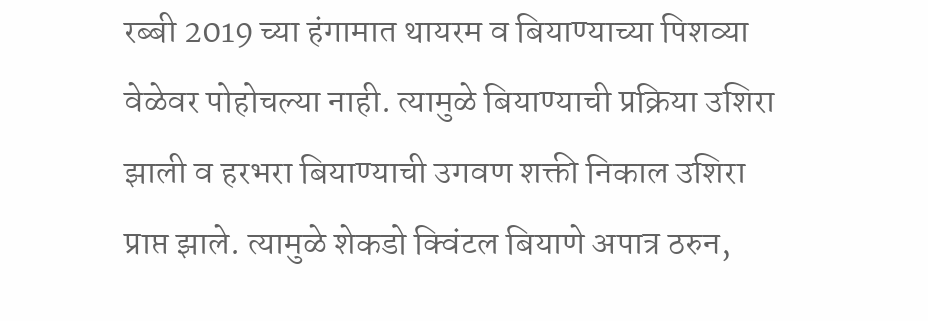रब्बी 2019 च्या हंगामात थायरम व बियाण्याच्या पिशव्या वेळेवर पोहोचल्या नाही. त्यामुळे बियाण्याची प्रक्रिया उशिरा झाली व हरभरा बियाण्याची उगवण शक्ती निकाल उशिरा प्राप्त झाले. त्यामुळे शेकडो क्विंटल बियाणे अपात्र ठरुन,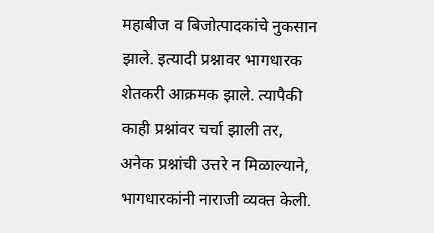महाबीज व बिजोत्पादकांचे नुकसान झाले. इत्यादी प्रश्नावर भागधारक शेतकरी आक्रमक झाले. त्यापैकी काही प्रश्नांवर चर्चा झाली तर, अनेक प्रश्नांची उत्तरे न मिळाल्याने, भागधारकांनी नाराजी व्यक्त केली.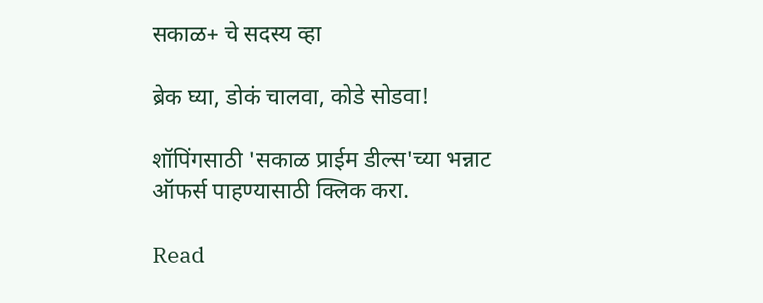सकाळ+ चे सदस्य व्हा

ब्रेक घ्या, डोकं चालवा, कोडे सोडवा!

शॉपिंगसाठी 'सकाळ प्राईम डील्स'च्या भन्नाट ऑफर्स पाहण्यासाठी क्लिक करा.

Read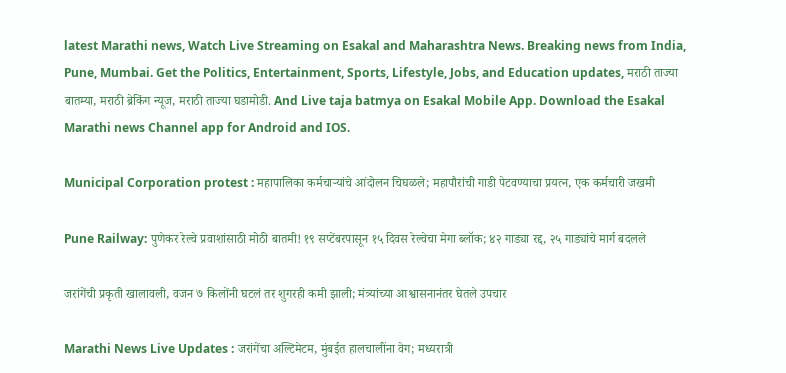latest Marathi news, Watch Live Streaming on Esakal and Maharashtra News. Breaking news from India, Pune, Mumbai. Get the Politics, Entertainment, Sports, Lifestyle, Jobs, and Education updates, मराठी ताज्या बातम्या, मराठी ब्रेकिंग न्यूज, मराठी ताज्या घडामोडी. And Live taja batmya on Esakal Mobile App. Download the Esakal Marathi news Channel app for Android and IOS.

Municipal Corporation protest : महापालिका कर्मचाऱ्यांचे आंदोलन चिघळले; महापौरांची गाडी पेटवण्याचा प्रयत्न, एक कर्मचारी जखमी

Pune Railway: पुणेकर रेल्वे प्रवाशांसाठी मोठी बातमी! १९ सप्टेंबरपासून १५ दिवस रेल्वेचा मेगा ब्लॉक; ४२ गाड्या रद्द, २५ गाड्यांचे मार्ग बदलले

जरांगेंची प्रकृती खालावली, वजन ७ किलोंनी घटलं तर शुगरही कमी झाली; मंत्र्यांच्या आश्वासनानंतर घेतले उपचार

Marathi News Live Updates : जरांगेंचा अल्टिमेटम, मुंबईत हालचालींना वेग; मध्यरात्री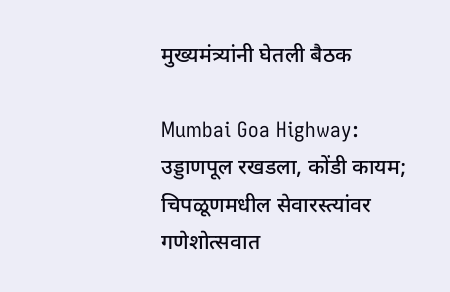मुख्यमंत्र्यांनी घेतली बैठक

Mumbai Goa Highway: उड्डाणपूल रखडला, कोंडी कायम; चिपळूणमधील सेवारस्त्यांवर गणेशोत्सवात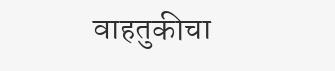वाहतुकीचा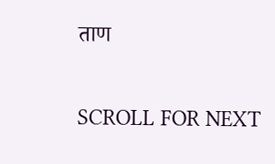ताण

SCROLL FOR NEXT